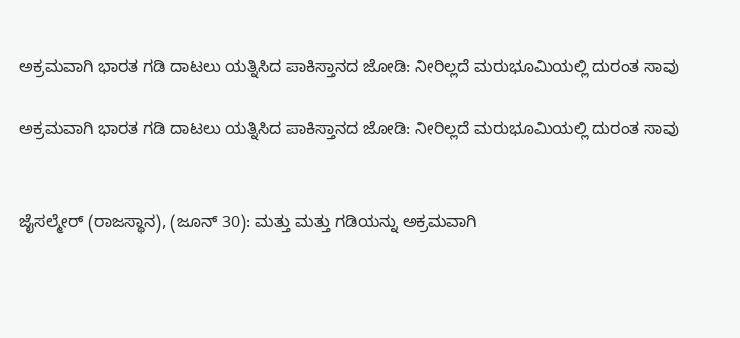ಅಕ್ರಮವಾಗಿ ಭಾರತ ಗಡಿ ದಾಟಲು ಯತ್ನಿಸಿದ ಪಾಕಿಸ್ತಾನದ ಜೋಡಿ: ನೀರಿಲ್ಲದೆ ಮರುಭೂಮಿಯಲ್ಲಿ ದುರಂತ ಸಾವು

ಅಕ್ರಮವಾಗಿ ಭಾರತ ಗಡಿ ದಾಟಲು ಯತ್ನಿಸಿದ ಪಾಕಿಸ್ತಾನದ ಜೋಡಿ: ನೀರಿಲ್ಲದೆ ಮರುಭೂಮಿಯಲ್ಲಿ ದುರಂತ ಸಾವು


ಜೈಸಲ್ಮೇರ್‌ (ರಾಜಸ್ಥಾನ), (ಜೂನ್ 30): ಮತ್ತು ಮತ್ತು ಗಡಿಯನ್ನು ಅಕ್ರಮವಾಗಿ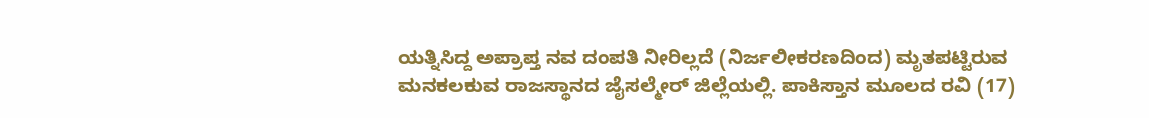ಯತ್ನಿಸಿದ್ದ ಅಪ್ರಾಪ್ತ ನವ ದಂಪತಿ ನೀರಿಲ್ಲದೆ (ನಿರ್ಜಲೀಕರಣದಿಂದ) ಮೃತಪಟ್ಟಿರುವ ಮನಕಲಕುವ ರಾಜಸ್ಥಾನದ ಜೈಸಲ್ಮೇರ್ ಜಿಲ್ಲೆಯಲ್ಲಿ. ಪಾಕಿಸ್ತಾನ ಮೂಲದ ರವಿ (17)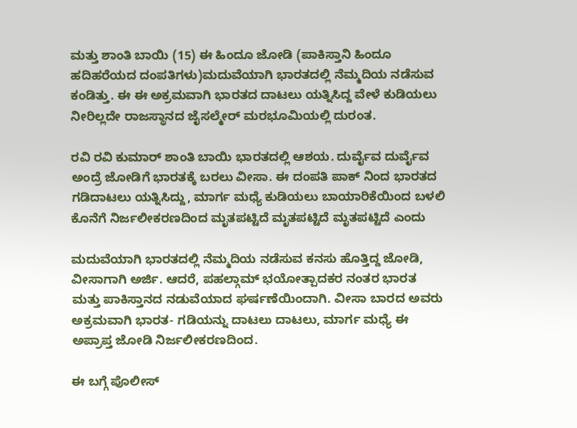ಮತ್ತು ಶಾಂತಿ ಬಾಯಿ (15) ಈ ಹಿಂದೂ ಜೋಡಿ (ಪಾಕಿಸ್ತಾನಿ ಹಿಂದೂ ಹದಿಹರೆಯದ ದಂಪತಿಗಳು)ಮದುವೆಯಾಗಿ ಭಾರತದಲ್ಲಿ ನೆಮ್ಮದಿಯ ನಡೆಸುವ ಕಂಡಿತ್ತು. ಈ ಈ ಅಕ್ರಮವಾಗಿ ಭಾರತದ ದಾಟಲು ಯತ್ನಿಸಿದ್ದ ವೇಳೆ ಕುಡಿಯಲು ನೀರಿಲ್ಲದೇ ರಾಜಸ್ಥಾನದ ಜೈಸಲ್ಮೇರ್ ಮರಭೂಮಿಯಲ್ಲಿ ದುರಂತ.

ರವಿ ರವಿ ಕುಮಾರ್ ಶಾಂತಿ ಬಾಯಿ ಭಾರತದಲ್ಲಿ ಆಶಯ. ದುರ್ವೈವ ದುರ್ವೈವ ಅಂದ್ರೆ ಜೋಡಿಗೆ ಭಾರತಕ್ಕೆ ಬರಲು ವೀಸಾ. ಈ ದಂಪತಿ ಪಾಕ್ ನಿಂದ ಭಾರತದ ಗಡಿದಾಟಲು ಯತ್ನಿಸಿದ್ದು, ಮಾರ್ಗ ಮಧ್ಯೆ ಕುಡಿಯಲು ಬಾಯಾರಿಕೆಯಿಂದ ಬಳಲಿ ಕೊನೆಗೆ ನಿರ್ಜಲೀಕರಣದಿಂದ ಮೃತಪಟ್ಟಿದೆ ಮೃತಪಟ್ಟಿದೆ ಮೃತಪಟ್ಟಿದೆ ಎಂದು

ಮದುವೆಯಾಗಿ ಭಾರತದಲ್ಲಿ ನೆಮ್ಮದಿಯ ನಡೆಸುವ ಕನಸು ಹೊತ್ತಿದ್ದ ಜೋಡಿ, ವೀಸಾಗಾಗಿ ಅರ್ಜಿ. ಆದರೆ, ಪಹಲ್ಗಾಮ್‌ ಭಯೋತ್ಪಾದಕರ ನಂತರ ಭಾರತ ಮತ್ತು ಪಾಕಿಸ್ತಾನದ ನಡುವೆಯಾದ ಘರ್ಷಣೆಯಿಂದಾಗಿ. ವೀಸಾ ಬಾರದ ಅವರು ಅಕ್ರಮವಾಗಿ ಭಾರತ- ಗಡಿಯನ್ನು ದಾಟಲು ದಾಟಲು, ಮಾರ್ಗ ಮಧ್ಯೆ ಈ ಅಪ್ರಾಪ್ತ ಜೋಡಿ ನಿರ್ಜಲೀಕರಣದಿಂದ.

ಈ ಬಗ್ಗೆ ಪೊಲೀಸ್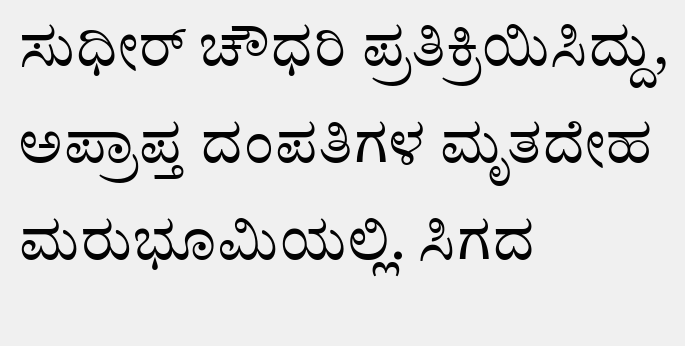ಸುಧೀರ್ ಚೌಧರಿ ಪ್ರತಿಕ್ರಿಯಿಸಿದ್ದು, ಅಪ್ರಾಪ್ತ ದಂಪತಿಗಳ ಮೃತದೇಹ ಮರುಭೂಮಿಯಲ್ಲಿ. ಸಿಗದ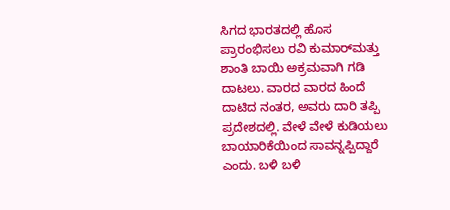ಸಿಗದ ಭಾರತದಲ್ಲಿ ಹೊಸ ಪ್ರಾರಂಭಿಸಲು ರವಿ ಕುಮಾರ್‌ಮತ್ತು ಶಾಂತಿ ಬಾಯಿ ಅಕ್ರಮವಾಗಿ ಗಡಿ ದಾಟಲು. ವಾರದ ವಾರದ ಹಿಂದೆ ದಾಟಿದ ನಂತರ, ಅವರು ದಾರಿ ತಪ್ಪಿ ಪ್ರದೇಶದಲ್ಲಿ. ವೇಳೆ ವೇಳೆ ಕುಡಿಯಲು ಬಾಯಾರಿಕೆಯಿಂದ ಸಾವನ್ನಪ್ಪಿದ್ದಾರೆ ಎಂದು. ಬಳಿ ಬಳಿ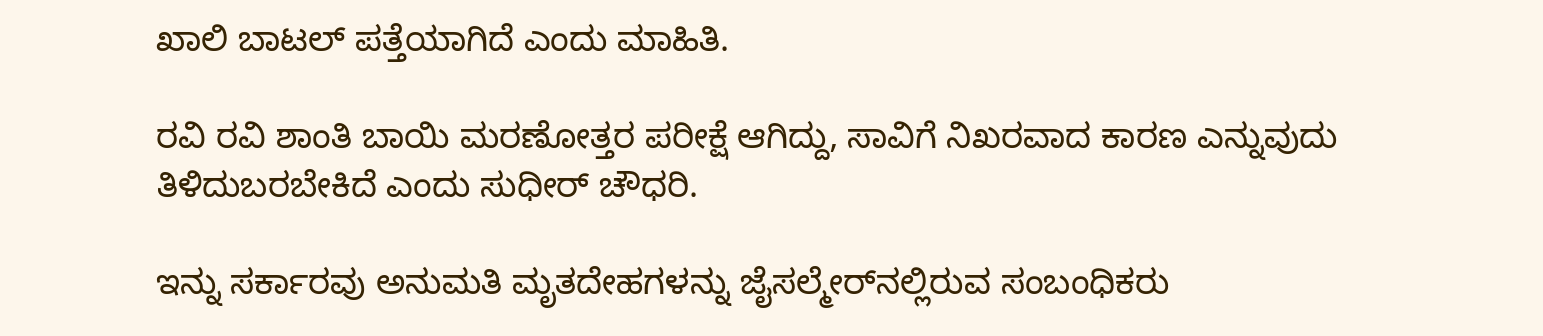ಖಾಲಿ ಬಾಟಲ್ ಪತ್ತೆಯಾಗಿದೆ ಎಂದು ಮಾಹಿತಿ.

ರವಿ ರವಿ ಶಾಂತಿ ಬಾಯಿ ಮರಣೋತ್ತರ ಪರೀಕ್ಷೆ ಆಗಿದ್ದು, ಸಾವಿಗೆ ನಿಖರವಾದ ಕಾರಣ ಎನ್ನುವುದು ತಿಳಿದುಬರಬೇಕಿದೆ ಎಂದು ಸುಧೀರ್ ಚೌಧರಿ.

ಇನ್ನು ಸರ್ಕಾರವು ಅನುಮತಿ ಮೃತದೇಹಗಳನ್ನು ಜೈಸಲ್ಮೇರ್‌ನಲ್ಲಿರುವ ಸಂಬಂಧಿಕರು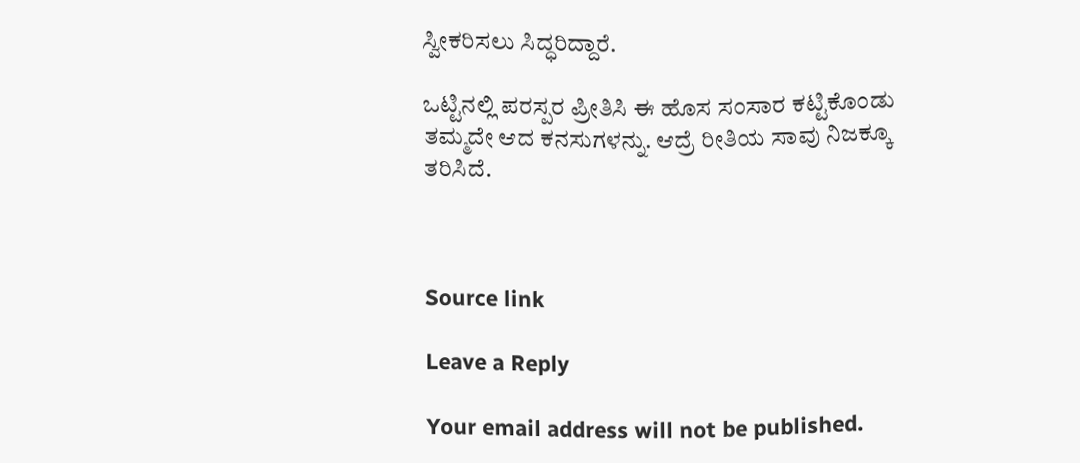ಸ್ವೀಕರಿಸಲು ಸಿದ್ಧರಿದ್ದಾರೆ.

ಒಟ್ಟಿನಲ್ಲಿ ಪರಸ್ಪರ ಪ್ರೀತಿಸಿ ಈ ಹೊಸ ಸಂಸಾರ ಕಟ್ಟಿಕೊಂಡು ತಮ್ಮದೇ ಆದ ಕನಸುಗಳನ್ನು. ಆದ್ರೆ ರೀತಿಯ ಸಾವು ನಿಜಕ್ಕೂ ತರಿಸಿದೆ.



Source link

Leave a Reply

Your email address will not be published.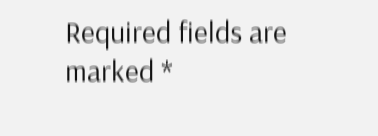Required fields are marked *